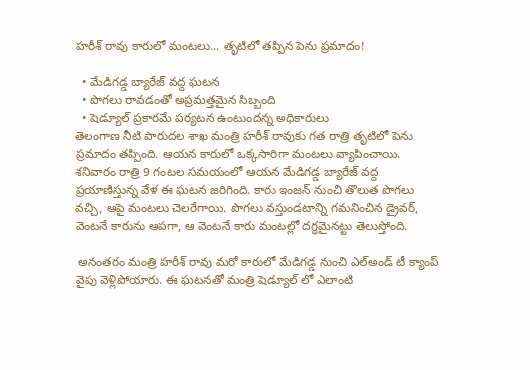హరీశ్ రావు కారులో మంటలు... తృటిలో తప్పిన పెను ప్రమాదం!

  • మేడిగడ్డ బ్యారేజ్ వద్ద ఘటన
  • పొగలు రావడంతో అప్రమత్తమైన సిబ్బంది
  • షెడ్యూల్ ప్రకారమే పర్యటన ఉంటుందన్న అధికారులు
తెలంగాణ నీటి పారుదల శాఖ మంత్రి హరీశ్ రావుకు గత రాత్రి తృటిలో పెను ప్రమాదం తప్పింది. ఆయన కారులో ఒక్కసారిగా మంటలు వ్యాపించాయి. శనివారం రాత్రి 9 గంటల సమయంలో ఆయన మేడిగడ్డ బ్యారేజ్ వద్ద ప్రయాణిస్తున్న వేళ ఈ ఘటన జరిగింది. కారు ఇంజన్ నుంచి తొలుత పొగలు వచ్చి, ఆపై మంటలు చెలరేగాయి. పొగలు వస్తుండటాన్ని గమనించిన డ్రైవర్, వెంటనే కారును ఆపగా, ఆ వెంటనే కారు మంటల్లో దగ్ధమైనట్టు తెలుస్తోంది.

 అనంతరం మంత్రి హరీశ్ రావు మరో కారులో మేడిగడ్డ నుంచి ఎల్అండ్ టీ క్యాంప్ వైపు వెళ్లిపోయారు. ఈ ఘటనతో మంత్రి షెడ్యూల్ లో ఎలాంటి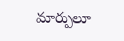మార్పులూ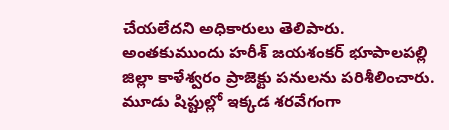చేయలేదని అధికారులు తెలిపారు. అంతకుముందు హరీశ్ జయశంకర్ భూపాలపల్లి జిల్లా కాళేశ్వరం ప్రాజెక్టు పనులను పరిశీలించారు. మూడు షిప్టుల్లో ఇక్కడ శరవేగంగా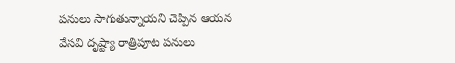పనులు సాగుతున్నాయని చెప్పిన ఆయన వేసవి దృష్ట్యా రాత్రిపూట పనులు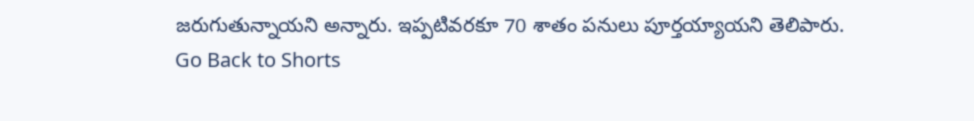జరుగుతున్నాయని అన్నారు. ఇప్పటివరకూ 70 శాతం పనులు పూర్తయ్యాయని తెలిపారు.
Go Back to Shorts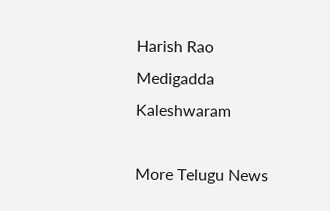Harish Rao
Medigadda
Kaleshwaram

More Telugu News